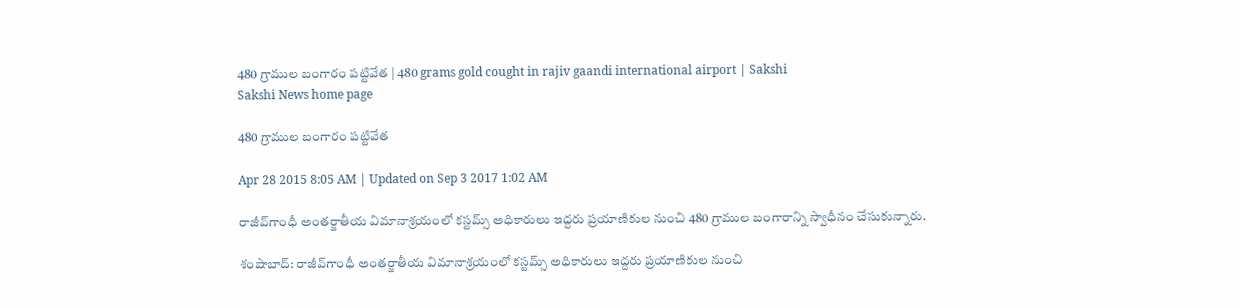480 గ్రాముల బంగారం పట్టివేత | 480 grams gold cought in rajiv gaandi international airport | Sakshi
Sakshi News home page

480 గ్రాముల బంగారం పట్టివేత

Apr 28 2015 8:05 AM | Updated on Sep 3 2017 1:02 AM

రాజీవ్‌గాంధీ అంతర్జాతీయ విమానాశ్రయంలో కస్టమ్స్ అధికారులు ఇద్దరు ప్రయాణికుల నుంచి 480 గ్రాముల బంగారాన్ని స్వాధీనం చేసుకున్నారు.

శంషాబాద్: రాజీవ్‌గాంధీ అంతర్జాతీయ విమానాశ్రయంలో కస్టమ్స్ అధికారులు ఇద్దరు ప్రయాణికుల నుంచి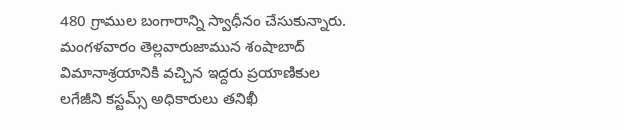480 గ్రాముల బంగారాన్ని స్వాధీనం చేసుకున్నారు. మంగళవారం తెల్లవారుజామున శంషాబాద్ విమానాశ్రయానికి వచ్చిన ఇద్దరు ప్రయాణికుల లగేజీని కస్టమ్స్ అధికారులు తనిఖీ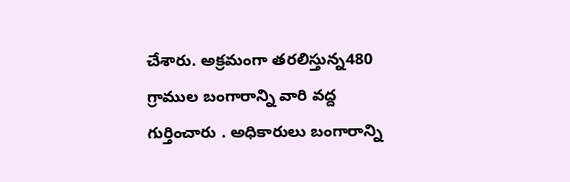చేశారు. అక్రమంగా తరలిస్తున్న480 గ్రాముల బంగారాన్ని వారి వద్ద గుర్తించారు . అధికారులు బంగారాన్ని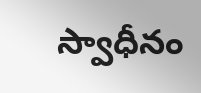స్వాధీనం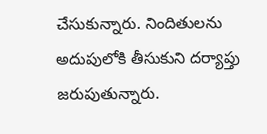చేసుకున్నారు. నిందితులను అదుపులోకి తీసుకుని దర్యాప్తు జరుపుతున్నారు.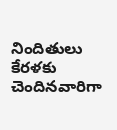నిందితులు కేరళకు చెందినవారిగా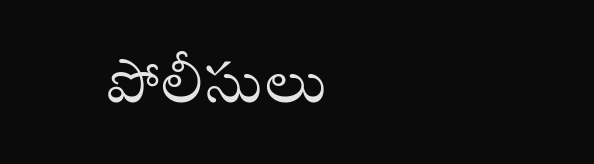పోలీసులు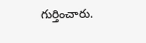గుర్తించారు.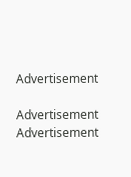Advertisement

Advertisement
Advertisement